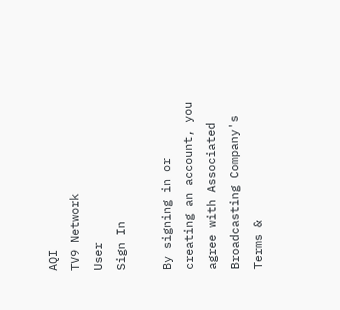AQI
TV9 Network
User
Sign In

By signing in or creating an account, you agree with Associated Broadcasting Company's Terms &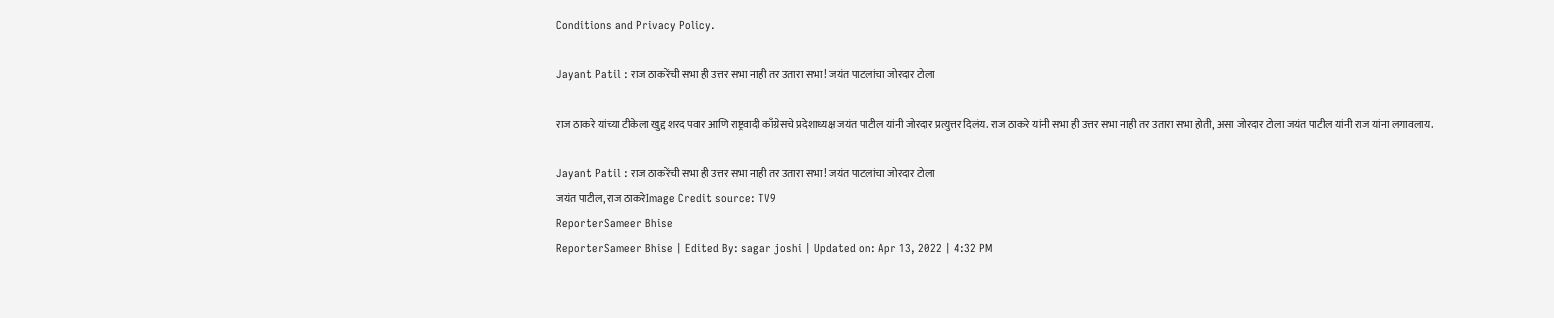Conditions and Privacy Policy.

Jayant Patil : राज ठाकरेंची सभा ही उत्तर सभा नाही तर उतारा सभा! जयंत पाटलांचा जोरदार टोला

राज ठाकरे यांच्या टीकेला खुद्द शरद पवार आणि राष्ट्रवादी काँग्रेसचे प्रदेशाध्यक्ष जयंत पाटील यांनी जोरदार प्रत्युत्तर दिलंय. राज ठाकरे यांनी सभा ही उत्तर सभा नाही तर उतारा सभा होती, असा जोरदार टोला जयंत पाटील यांनी राज यांना लगावलाय.

Jayant Patil : राज ठाकरेंची सभा ही उत्तर सभा नाही तर उतारा सभा! जयंत पाटलांचा जोरदार टोला
जयंत पाटील, राज ठाकरेImage Credit source: TV9
ReporterSameer Bhise
ReporterSameer Bhise | Edited By: sagar joshi | Updated on: Apr 13, 2022 | 4:32 PM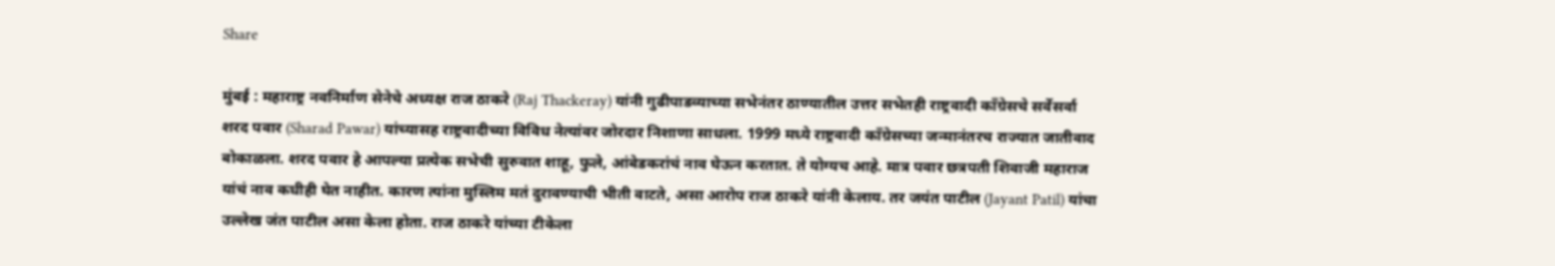Share

मुंबई : महाराष्ट्र नवनिर्माण सेनेचे अध्यक्ष राज ठाकरे (Raj Thackeray) यांनी गुढीपाडव्याच्या सभेनंतर ठाण्यातील उत्तर सभेतही राष्ट्रवादी काँग्रेसचे सर्वेसर्वा शरद पवार (Sharad Pawar) यांच्यासह राष्ट्रवादीच्या विविध नेत्यांवर जोरदार निशाणा साधला. 1999 मध्ये राष्ट्रवादी काँग्रेसच्या जन्मानंतरच राज्यात जातीवाद बोकाळला. शरद पवार हे आपल्या प्रत्येक सभेची सुरुवात शाहू, फुले, आंबेडकरांचं नाव घेऊन करतात. ते योग्यच आहे. मात्र पवार छत्रपती शिवाजी महाराज यांचं नाव कधीही घेत नाहीत. कारण त्यांना मुस्लिम मतं दुरावण्याची भीती वाटते, असा आरोप राज ठाकरे यांनी केलाय. तर जयंत पाटील (Jayant Patil) यांचा उल्लेख जंत पाटील असा केला होता. राज ठाकरे यांच्या टीकेला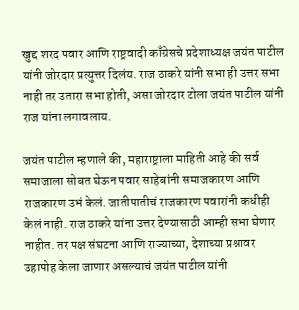खुद्द शरद पवार आणि राष्ट्रवादी काँग्रेसचे प्रदेशाध्यक्ष जयंत पाटील यांनी जोरदार प्रत्युत्तर दिलंय. राज ठाकरे यांनी सभा ही उत्तर सभा नाही तर उतारा सभा होती, असा जोरदार टोला जयंत पाटील यांनी राज यांना लगावलाय.

जयंत पाटील म्हणाले की, महाराष्ट्राला माहिती आहे की सर्व समाजाला सोबत घेऊन पवार साहेबांनी समाजकारण आणि राजकारण उभं केलं. जातीपातीचं राजकारण पवारांनी कधीही केलं नाही. राज ठाकरे यांना उत्तर देण्यासाठी आम्ही सभा घेणार नाहीत. तर पक्ष संघटना आणि राज्याच्या, देशाच्या प्रश्नावर उहापोह केला जाणार असल्याचं जयंत पाटील यांनी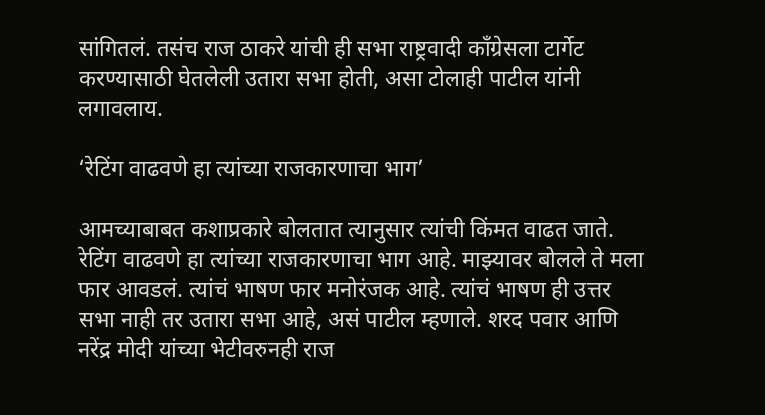सांगितलं. तसंच राज ठाकरे यांची ही सभा राष्ट्रवादी काँग्रेसला टार्गेट करण्यासाठी घेतलेली उतारा सभा होती, असा टोलाही पाटील यांनी लगावलाय.

‘रेटिंग वाढवणे हा त्यांच्या राजकारणाचा भाग’

आमच्याबाबत कशाप्रकारे बोलतात त्यानुसार त्यांची किंमत वाढत जाते. रेटिंग वाढवणे हा त्यांच्या राजकारणाचा भाग आहे. माझ्यावर बोलले ते मला फार आवडलं. त्यांचं भाषण फार मनोरंजक आहे. त्यांचं भाषण ही उत्तर सभा नाही तर उतारा सभा आहे, असं पाटील म्हणाले. शरद पवार आणि नरेंद्र मोदी यांच्या भेटीवरुनही राज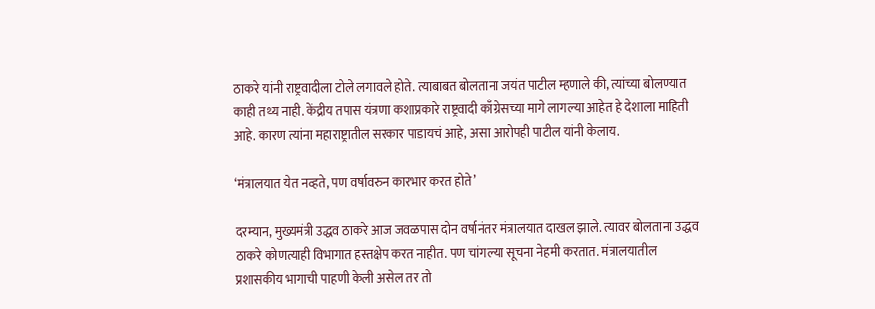ठाकरे यांनी राष्ट्रवादीला टोले लगावले होते. त्याबाबत बोलताना जयंत पाटील म्हणाले की, त्यांच्या बोलण्यात काही तथ्य नाही. केंद्रीय तपास यंत्रणा कशाप्रकारे राष्ट्रवादी काँग्रेसच्या मागे लागल्या आहेत हे देशाला माहिती आहे. कारण त्यांना महाराष्ट्रातील सरकार पाडायचं आहे, असा आरोपही पाटील यांनी केलाय.

‘मंत्रालयात येत नव्हते, पण वर्षावरुन कारभार करत होते’

दरम्यान, मुख्यमंत्री उद्धव ठाकरे आज जवळपास दोन वर्षानंतर मंत्रालयात दाखल झाले. त्यावर बोलताना उद्धव ठाकरे कोणत्याही विभागात हस्तक्षेप करत नाहीत. पण चांगल्या सूचना नेहमी करतात. मंत्रालयातील प्रशासकीय भागाची पाहणी केली असेल तर तो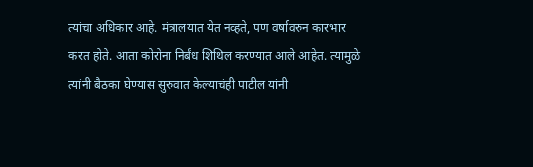त्यांचा अधिकार आहे. मंत्रालयात येत नव्हते, पण वर्षावरुन कारभार करत होते. आता कोरोना निर्बंध शिथिल करण्यात आले आहेत. त्यामुळे त्यांनी बैठका घेण्यास सुरुवात केल्याचंही पाटील यांनी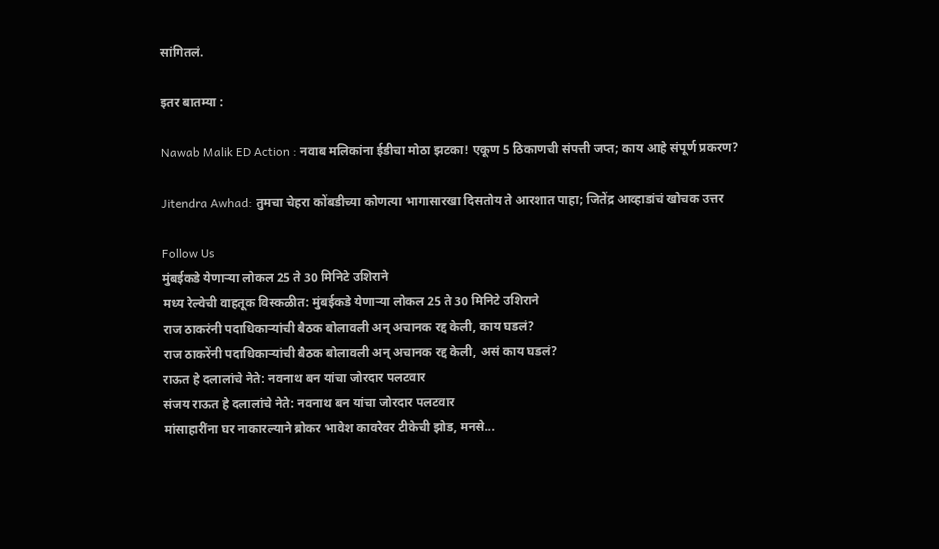सांगितलं.

इतर बातम्या :

Nawab Malik ED Action : नवाब मलिकांना ईडीचा मोठा झटका! एकूण 5 ठिकाणची संपत्ती जप्त; काय आहे संपूर्ण प्रकरण?

Jitendra Awhad: तुमचा चेहरा कोंबडीच्या कोणत्या भागासारखा दिसतोय ते आरशात पाहा; जितेंद्र आव्हाडांचं खोचक उत्तर

Follow Us
मुंबईकडे येणाऱ्या लोकल 25 ते 30 मिनिटे उशिराने
मध्य रेल्वेची वाहतूक विस्कळीत: मुंबईकडे येणाऱ्या लोकल 25 ते 30 मिनिटे उशिराने
राज ठाकरंनी पदाधिकाऱ्यांची बैठक बोलावली अन् अचानक रद्द केली, काय घडलं?
राज ठाकरेंनी पदाधिकाऱ्यांची बैठक बोलावली अन् अचानक रद्द केली, असं काय घडलं?
राऊत हे दलालांचे नेते: नवनाथ बन यांचा जोरदार पलटवार
संजय राऊत हे दलालांचे नेते: नवनाथ बन यांचा जोरदार पलटवार
मांसाहारींना घर नाकारल्याने ब्रोकर भावेश कावरेवर टीकेची झोड, मनसे...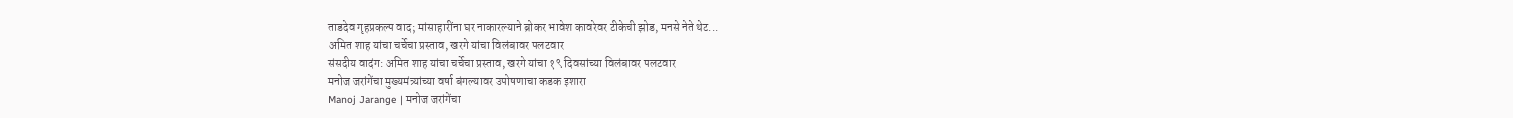ताडदेव गृहप्रकल्प वाद; मांसाहारींना घर नाकारल्याने ब्रोकर भावेश कावरेवर टीकेची झोड, मनसे नेते थेट...
अमित शाह यांचा चर्चेचा प्रस्ताव, खरगे यांचा विलंबावर पलटवार
संसदीय वादंग: अमित शाह यांचा चर्चेचा प्रस्ताव, खरगे यांचा १९ दिवसांच्या विलंबावर पलटवार
मनोज जरांगेंचा मुख्यमंत्र्यांच्या वर्षा बंगल्यावर उपोषणाचा कडक इशारा
Manoj Jarange | मनोज जरांगेंचा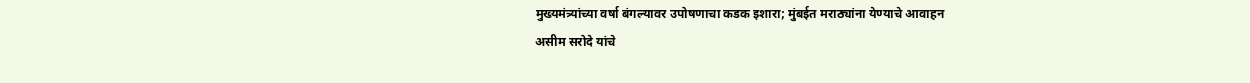मुख्यमंत्र्यांच्या वर्षा बंगल्यावर उपोषणाचा कडक इशारा; मुंबईत मराठ्यांना येण्याचे आवाहन
असीम सरोदे यांचे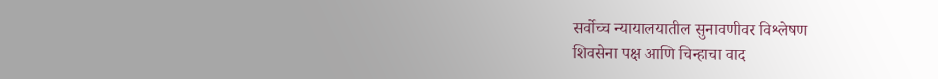सर्वोच्च न्यायालयातील सुनावणीवर विश्लेषण
शिवसेना पक्ष आणि चिन्हाचा वाद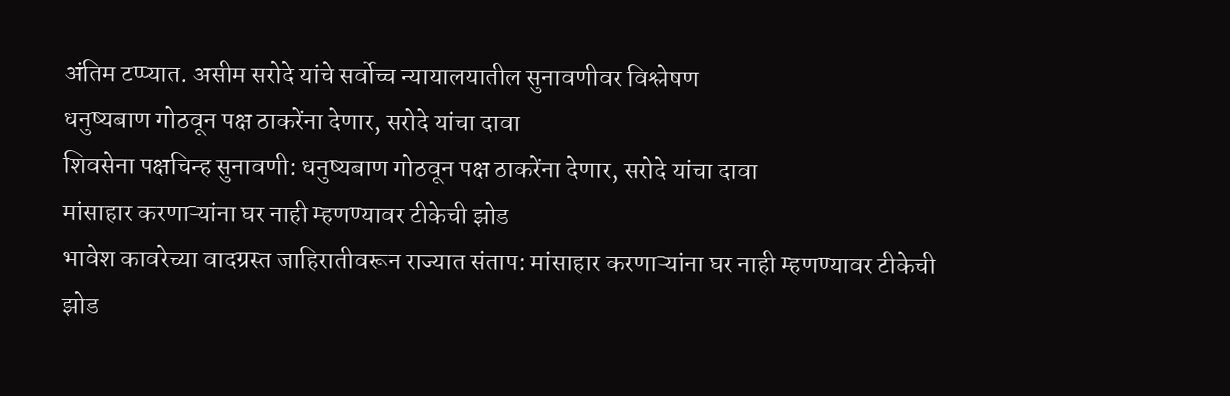अंतिम टप्प्यात. असीम सरोदे यांचे सर्वोच्च न्यायालयातील सुनावणीवर विश्लेषण
धनुष्यबाण गोठवून पक्ष ठाकरेंना देणार, सरोदे यांचा दावा
शिवसेना पक्षचिन्ह सुनावणी: धनुष्यबाण गोठवून पक्ष ठाकरेंना देणार, सरोदे यांचा दावा
मांसाहार करणाऱ्यांना घर नाही म्हणण्यावर टीकेची झोड
भावेश कावरेच्या वादग्रस्त जाहिरातीवरून राज्यात संताप: मांसाहार करणाऱ्यांना घर नाही म्हणण्यावर टीकेची झोड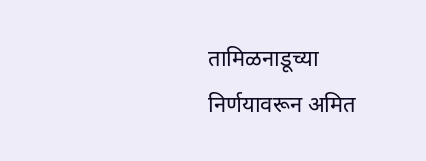तामिळनाडूच्या निर्णयावरून अमित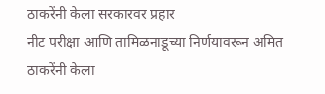ठाकरेंनी केला सरकारवर प्रहार
नीट परीक्षा आणि तामिळनाडूच्या निर्णयावरून अमित ठाकरेंनी केला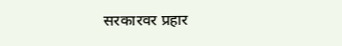सरकारवर प्रहार